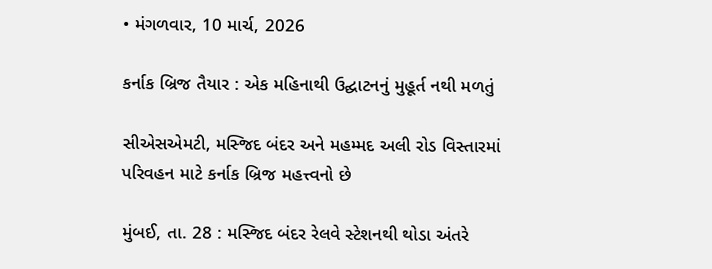• મંગળવાર, 10 માર્ચ, 2026

કર્નાક બ્રિજ તૈયાર : એક મહિનાથી ઉદ્ઘાટનનું મુહૂર્ત નથી મળતું

સીએસએમટી, મસ્જિદ બંદર અને મહમ્મદ અલી રોડ વિસ્તારમાં પરિવહન માટે કર્નાક બ્રિજ મહત્ત્વનો છે

મુંબઈ, તા. 28 : મસ્જિદ બંદર રેલવે સ્ટેશનથી થોડા અંતરે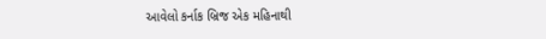આવેલો કર્નાક બ્રિજ એક મહિનાથી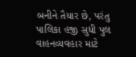બનીને તૈયાર છે, પરંતુ પાલિકા હજી સુધી પુલ વાહનવ્યવહાર માટે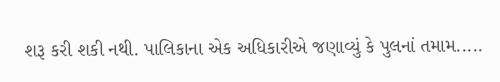શરૂ કરી શકી નથી. પાલિકાના એક અધિકારીએ જણાવ્યું કે પુલનાં તમામ.....